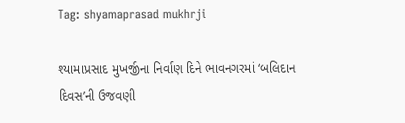Tag: shyamaprasad mukhrji

શ્યામાપ્રસાદ મુખર્જીના નિર્વાણ દિને ભાવનગરમાં ‘બલિદાન દિવસ’ની ઉજવણી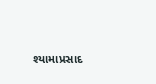શ્યામાપ્રસાદ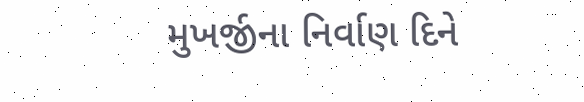મુખર્જીના નિર્વાણ દિને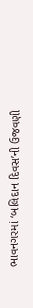ભાવનગરમાં ‘બલિદાન દિવસ’ની ઉજવણી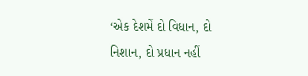‘એક દેશમેં દો વિધાન, દો નિશાન, દો પ્રધાન નહીં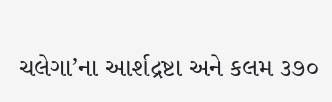ચલેગા’ના આર્શદ્રષ્ટા અને કલમ ૩૭૦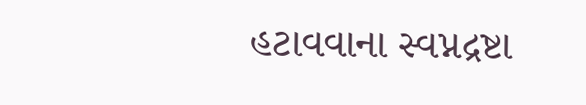હટાવવાના સ્વપ્નદ્રષ્ટા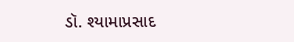ડૉ. શ્યામાપ્રસાદ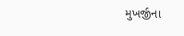મુખર્જીના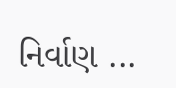નિર્વાણ ...